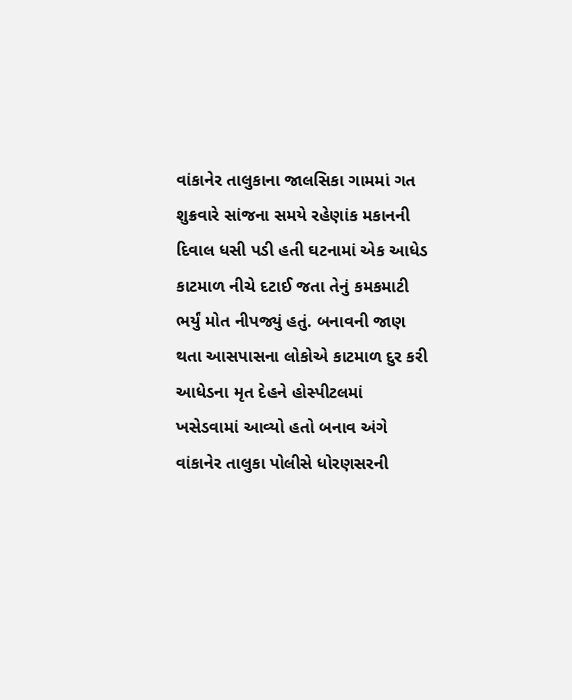વાંકાનેર તાલુકાના જાલસિકા ગામમાં ગત શુક્રવારે સાંજના સમયે રહેણાંક મકાનની દિવાલ ધસી પડી હતી ઘટનામાં એક આધેડ કાટમાળ નીચે દટાઈ જતા તેનું કમકમાટી ભર્યું મોત નીપજ્યું હતું. બનાવની જાણ થતા આસપાસના લોકોએ કાટમાળ દુર કરી આધેડના મૃત દેહને હોસ્પીટલમાં ખસેડવામાં આવ્યો હતો બનાવ અંગે વાંકાનેર તાલુકા પોલીસે ધોરણસરની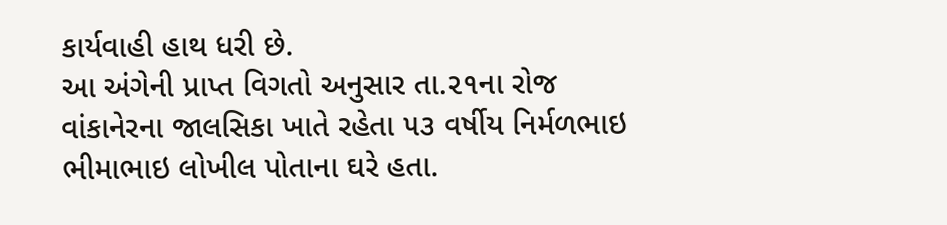કાર્યવાહી હાથ ધરી છે.
આ અંગેની પ્રાપ્ત વિગતો અનુસાર તા.૨૧ના રોજ વાંકાનેરના જાલસિકા ખાતે રહેતા ૫૩ વર્ષીય નિર્મળભાઇ ભીમાભાઇ લોખીલ પોતાના ઘરે હતા.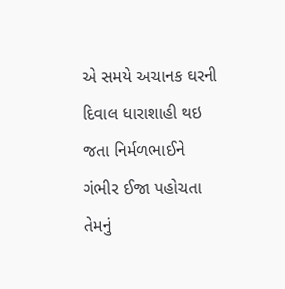એ સમયે અચાનક ઘરની દિવાલ ધારાશાહી થઇ જતા નિર્મળભાઈને ગંભીર ઈજા પહોચતા તેમનું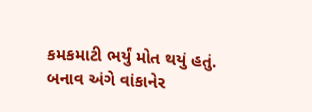કમકમાટી ભર્યું મોત થયું હતું. બનાવ અંગે વાંકાનેર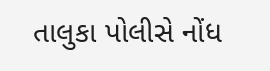તાલુકા પોલીસે નોંધ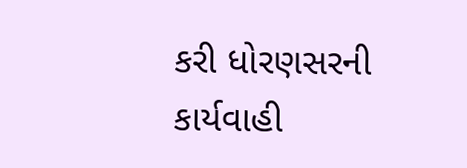કરી ધોરણસરની કાર્યવાહી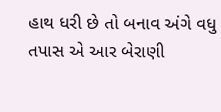હાથ ધરી છે તો બનાવ અંગે વધુ તપાસ એ આર બેરાણી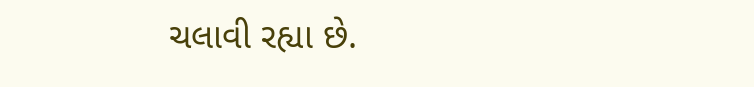ચલાવી રહ્યા છે.